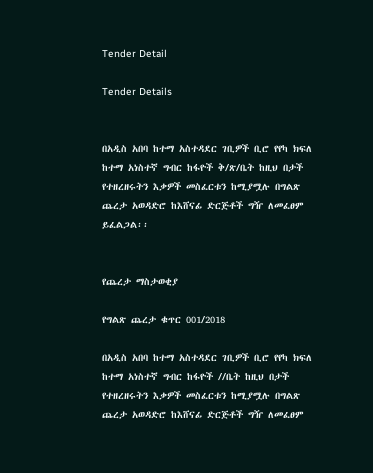Tender Detail

Tender Details


በአዲስ አበባ ከተማ አስተዳደር ገቢዎች ቢሮ የየካ ክፍለ ከተማ አነስተኛ ግብር ከፋዮች ቅ/ጽ/ቤት ከዚህ በታች የተዘረዘሩትን እቃዎች መስፈርቱን ከሚያሟሉ በግልጽ ጨረታ አወዳድሮ ከእሸናፊ ድርጅቶች ግዥ ለመፈፀም ይፈልጋል፡፡


የጨረታ ማስታወቂያ

የግልጽ ጨረታ ቁጥር 001/2018

በአዲስ አበባ ከተማ አስተዳደር ገቢዎች ቢሮ የየካ ክፍለ ከተማ አነስተኛ ግብር ከፋዮች //ቤት ከዚህ በታች የተዘረዘሩትን እቃዎች መስፈርቱን ከሚያሟሉ በግልጽ ጨረታ አወዳድሮ ከእሸናፊ ድርጅቶች ግዥ ለመፈፀም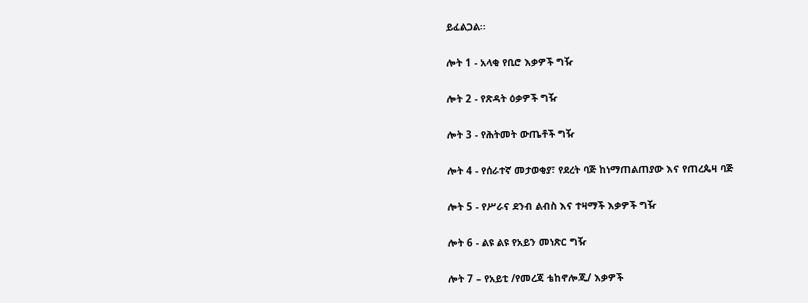ይፈልጋል፡፡

ሎት 1 - አላቂ የቢሮ እቃዎች ግዥ

ሎት 2 - የጽዳት ዕቃዎች ግዥ

ሎት 3 - የሕትመት ውጤቶች ግዥ

ሎት 4 - የሰራተኛ መታወቂያ፣ የደረት ባጅ ከነማጠልጠያው እና የጠረጴዛ ባጅ

ሎት 5 - የሥራና ደንብ ልብስ እና ተዛማች እቃዎች ግዥ

ሎት 6 - ልዩ ልዩ የአይን መነጽር ግዥ

ሎት 7 – የአይቲ /የመረጃ ቴከኖሎጂ/ እቃዎች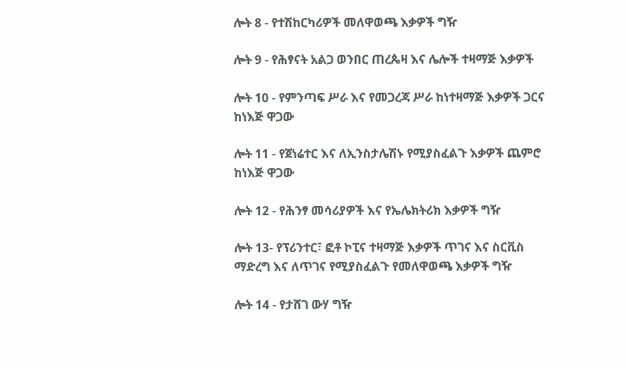ሎት 8 - የተሽከርካሪዎች መለዋወጫ እቃዎች ግዥ

ሎት 9 - የሕፃናት አልጋ ወንበር ጠረጴዛ እና ሌሎች ተዛማጅ እቃዎች

ሎት 10 - የምንጣፍ ሥራ እና የመጋረጃ ሥራ ከነተዛማጅ እቃዎች ጋርና ከነእጅ ዋጋው

ሎት 11 - የጀነሬተር እና ለኢንስታሌሽኑ የሚያስፈልጉ እቃዎች ጨምሮ ከነእጅ ዋጋው

ሎት 12 - የሕንፃ መሳሪያዎች እና የኤሌክትሪክ እቃዎች ግዥ

ሎት 13- የፕሪንተር፣ ፎቶ ኮፒና ተዛማጅ እቃዎች ጥገና እና ስርቪስ ማድረግ እና ለጥገና የሚያስፈልጉ የመለዋወጫ እቃዎች ግዥ

ሎት 14 - የታሸገ ውሃ ግዥ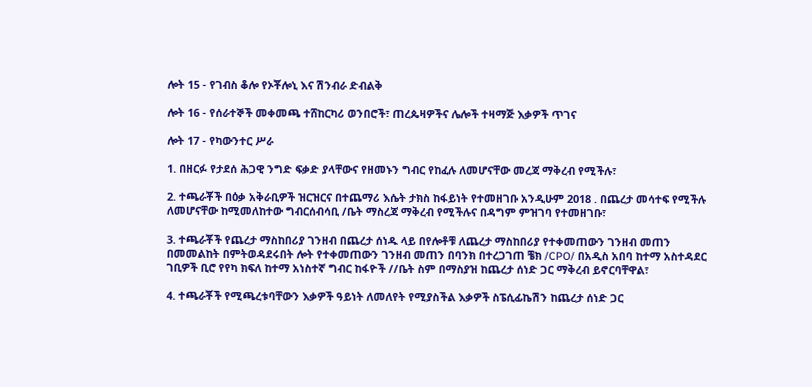ሎት 15 - የገብስ ቆሎ የኦቾሎኒ እና ሽንብራ ድብልቅ

ሎት 16 - የሰራተኞች መቀመጫ ተሸከርካሪ ወንበሮች፣ ጠረጴዛዎችና ሌሎች ተዛማጅ እቃዎች ጥገና

ሎት 17 - የካውንተር ሥራ

1. በዘርፉ የታደሰ ሕጋዊ ንግድ ፍቃድ ያላቸውና የዘመኑን ግብር የከፈሉ ለመሆናቸው መረጃ ማቅረብ የሚችሉ፣

2. ተጫራቾች በዕቃ አቅራቢዎች ዝርዝርና በተጨማሪ እሴት ታክስ ከፋይነት የተመዘገቡ አንዲሁም 2018 . በጨረታ መሳተፍ የሚችሉ ለመሆናቸው ከሚመለከተው ግብርሰብሳቢ /ቤት ማስረጃ ማቅረብ የሚችሉና በዳግም ምዝገባ የተመዘገቡ፣

3. ተጫራቾች የጨረታ ማስከበሪያ ገንዘብ በጨረታ ሰነዱ ላይ በየሎቶቹ ለጨረታ ማስከበሪያ የተቀመጠውን ገንዘብ መጠን በመመልከት በምትወዳደሩበት ሎት የተቀመጠውን ገንዘብ መጠን በባንክ በተረጋገጠ ቼክ /CPO/ በአዲስ አበባ ከተማ አስተዳደር ገቢዎች ቢሮ የየካ ክፍለ ከተማ አነስተኛ ግብር ከፋዮች //ቤት ስም በማስያዝ ከጨረታ ሰነድ ጋር ማቅረብ ይኖርባቸዋል፣

4. ተጫራቾች የሚጫረቱባቸውን እቃዎች ዓይነት ለመለየት የሚያስችል እቃዎች ስፔሲፊኬሽን ከጨረታ ሰነድ ጋር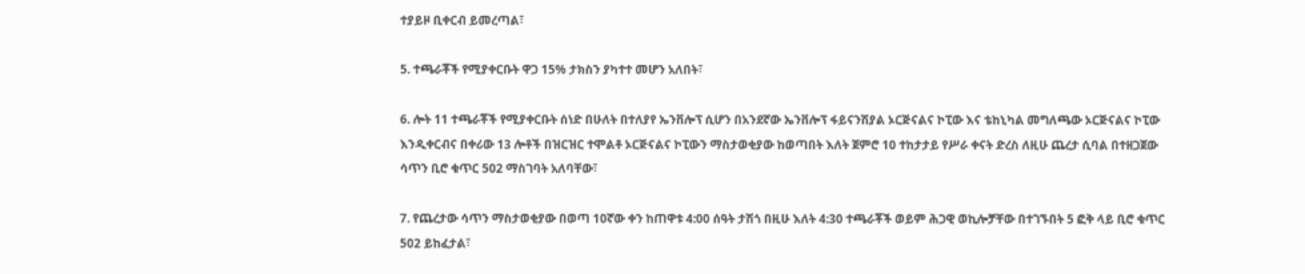ተያይዞ ቢቀርብ ይመረጣል፣

5. ተጫራቾች የሚያቀርቡት ዋጋ 15% ታክስን ያካተተ መሆን አለበት፣

6. ሎት 11 ተጫራቾች የሚያቀርቡት ሰነድ በሁለት በተለያየ ኤንቨሎፕ ሲሆን በአንደኛው ኤንቨሎፕ ፋይናንሽያል ኦርጅናልና ኮፒው እና ቴከኒካል መግለጫው ኦርጅናልና ኮፒው እንዲቀርብና በቀሪው 13 ሎቶች በዝርዝር ተሞልቶ ኦርጅናልና ኮፒውን ማስታወቂያው ከወጣበት እለት ጀምሮ 10 ተከታታይ የሥራ ቀናት ድረስ ለዚሁ ጨረታ ሲባል በተዘጋጀው ሳጥን ቢሮ ቁጥር 502 ማስገባት አለባቸው፣

7. የጨረታው ሳጥን ማስታወቂያው በወጣ 10ኛው ቀን ከጠዋቱ 4:00 ሰዓት ታሽጎ በዚሁ እለት 4:30 ተጫራቾች ወይም ሕጋዊ ወኪሎቻቸው በተገኙበት 5 ፎቅ ላይ ቢሮ ቁጥር 502 ይከፈታል፣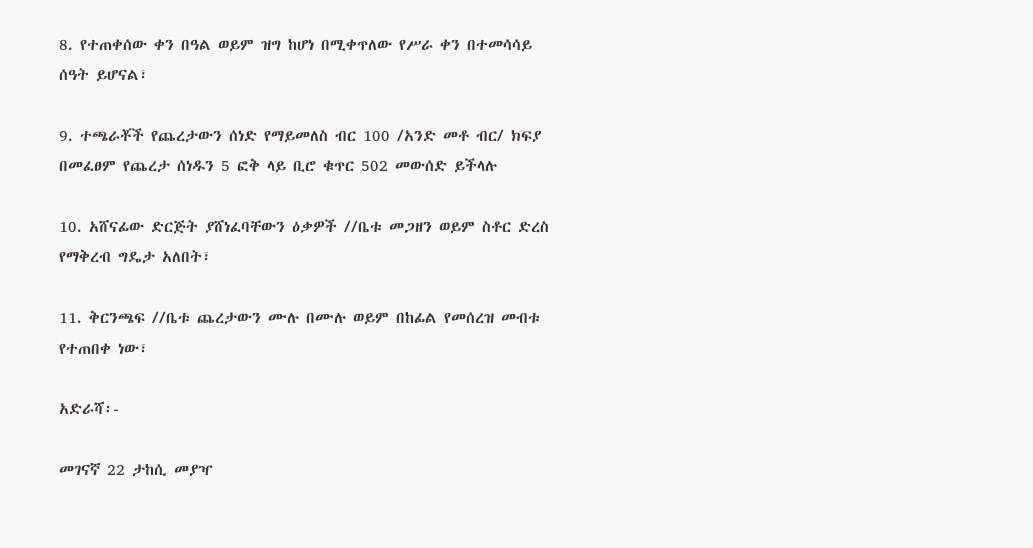8. የተጠቀሰው ቀን በዓል ወይም ዝግ ከሆነ በሚቀጥለው የሥራ ቀን በተመሳሳይ ሰዓት ይሆናል፣

9. ተጫራቾች የጨረታውን ሰነድ የማይመለስ ብር 100 /አንድ መቶ ብር/ ክፍያ በመፈፀም የጨረታ ሰነዱን 5 ፎቅ ላይ ቢሮ ቁጥር 502 መውሰድ ይችላሉ

10. አሸናፊው ድርጅት ያሸነፈባቸውን ዕቃዎች //ቤቱ መጋዘን ወይም ስቶር ድረስ የማቅረብ ግዴታ አለበት፣

11. ቅርንጫፍ //ቤቱ ጨረታውን ሙሉ በሙሉ ወይም በከፊል የመሰረዝ መብቱ የተጠበቀ ነው፣

አድራሻ፡-

መገናኛ 22 ታከሲ መያዣ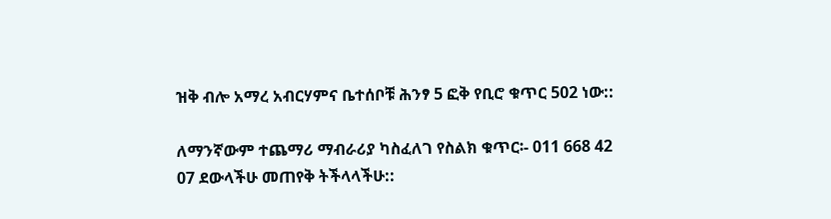ዝቅ ብሎ አማረ አብርሃምና ቤተሰቦቹ ሕንፃ 5 ፎቅ የቢሮ ቁጥር 502 ነው::

ለማንኛውም ተጨማሪ ማብራሪያ ካስፈለገ የስልክ ቁጥር፡- 011 668 42 07 ደውላችሁ መጠየቅ ትችላላችሁ::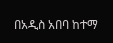በአዲስ አበባ ከተማ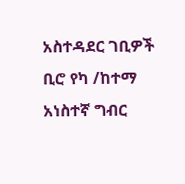አስተዳደር ገቢዎች ቢሮ የካ /ከተማ አነስተኛ ግብር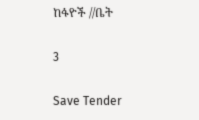ከፋዮች //ቤት

3

Save Tender